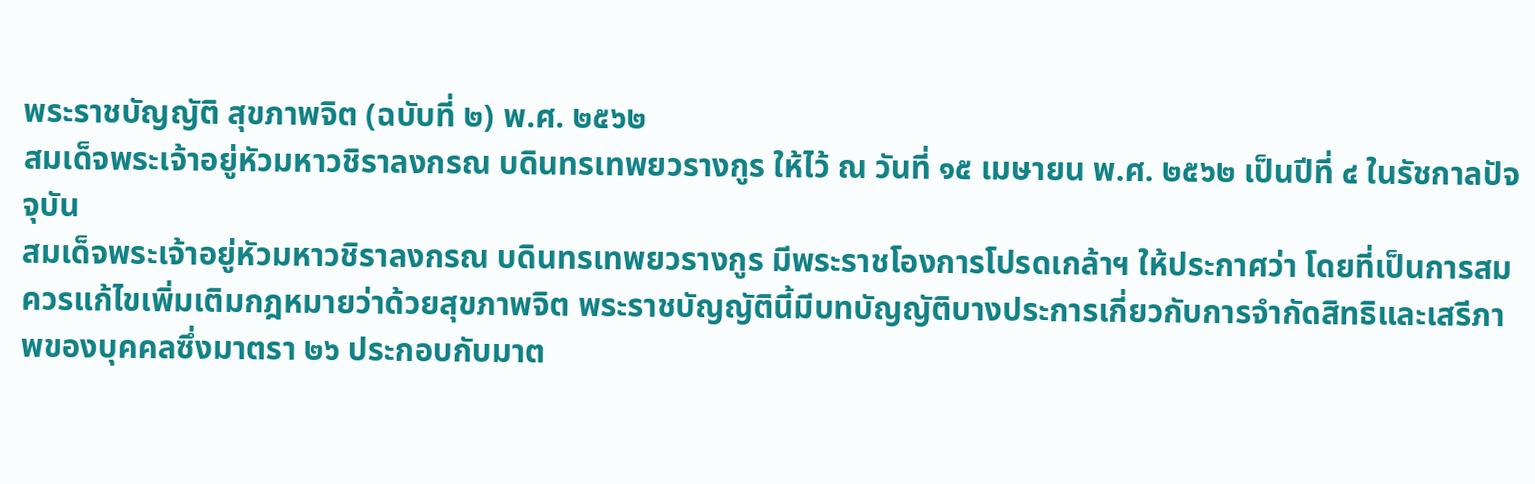พระราชบัญญัติ สุขภาพจิต (ฉบับที่ ๒) พ.ศ. ๒๕๖๒
สมเด็จพระเจ้าอยู่หัวมหาวชิราลงกรณ บดินทรเทพยวรางกูร ให้ไว้ ณ วันที่ ๑๕ เมษายน พ.ศ. ๒๕๖๒ เป็นปีที่ ๔ ในรัชกาลปัจจุบัน
สมเด็จพระเจ้าอยู่หัวมหาวชิราลงกรณ บดินทรเทพยวรางกูร มีพระราชโองการโปรดเกล้าฯ ให้ประกาศว่า โดยที่เป็นการสมควรแก้ไขเพิ่มเติมกฎหมายว่าด้วยสุขภาพจิต พระราชบัญญัตินี้มีบทบัญญัติบางประการเกี่ยวกับการจำกัดสิทธิและเสรีภาพของบุคคลซึ่งมาตรา ๒๖ ประกอบกับมาต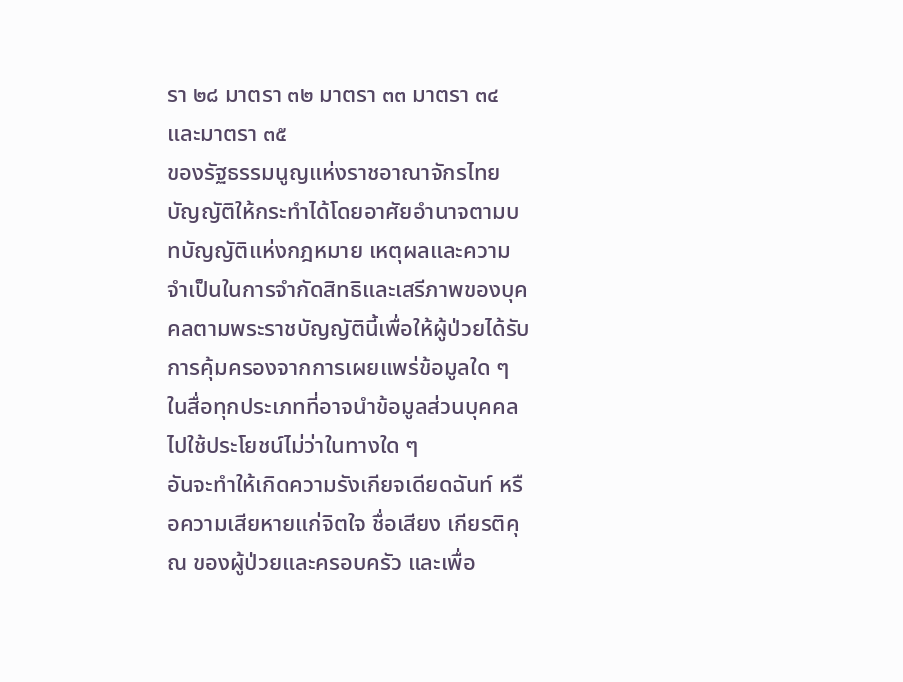รา ๒๘ มาตรา ๓๒ มาตรา ๓๓ มาตรา ๓๔ และมาตรา ๓๕
ของรัฐธรรมนูญแห่งราชอาณาจักรไทย บัญญัติให้กระทำได้โดยอาศัยอำนาจตามบทบัญญัติแห่งกฎหมาย เหตุผลและความจำเป็นในการจำกัดสิทธิและเสรีภาพของบุคคลตามพระราชบัญญัตินี้เพื่อให้ผู้ป่วยได้รับการคุ้มครองจากการเผยแพร่ข้อมูลใด ๆ ในสื่อทุกประเภทที่อาจนำข้อมูลส่วนบุคคลไปใช้ประโยชน์ไม่ว่าในทางใด ๆ
อันจะทำให้เกิดความรังเกียจเดียดฉันท์ หรือความเสียหายแก่จิตใจ ชื่อเสียง เกียรติคุณ ของผู้ป่วยและครอบครัว และเพื่อ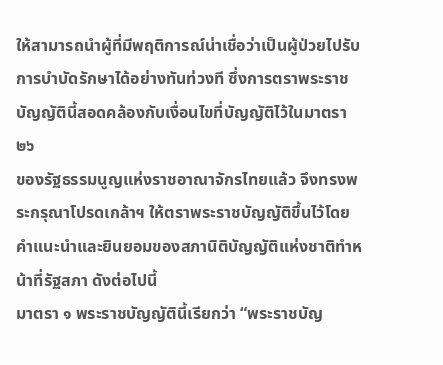ให้สามารถนำผู้ที่มีพฤติการณ์น่าเชื่อว่าเป็นผู้ป่วยไปรับการบำบัดรักษาได้อย่างทันท่วงที ซึ่งการตราพระราชบัญญัตินี้สอดคล้องกับเงื่อนไขที่บัญญัติไว้ในมาตรา ๒๖
ของรัฐธรรมนูญแห่งราชอาณาจักรไทยแล้ว จึงทรงพระกรุณาโปรดเกล้าฯ ให้ตราพระราชบัญญัติขึ้นไว้โดยคำแนะนำและยินยอมของสภานิติบัญญัติแห่งชาติทำหน้าที่รัฐสภา ดังต่อไปนี้
มาตรา ๑ พระราชบัญญัตินี้เรียกว่า “พระราชบัญ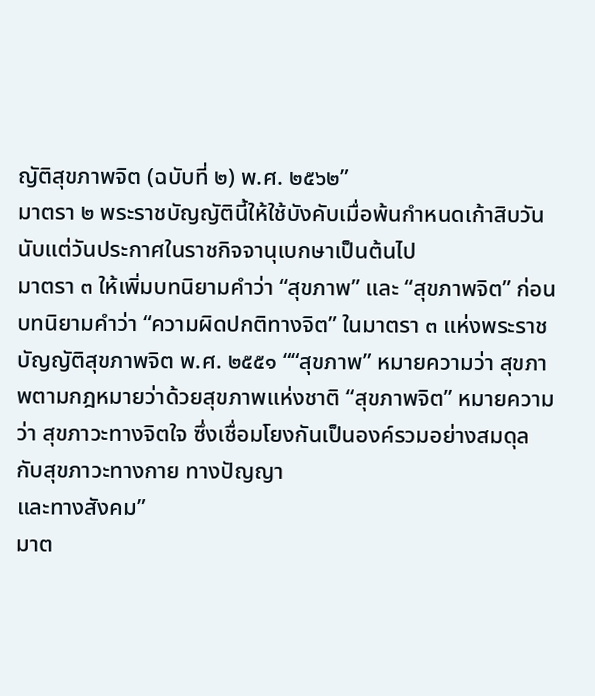ญัติสุขภาพจิต (ฉบับที่ ๒) พ.ศ. ๒๕๖๒”
มาตรา ๒ พระราชบัญญัตินี้ให้ใช้บังคับเมื่อพ้นกำหนดเก้าสิบวันนับแต่วันประกาศในราชกิจจานุเบกษาเป็นต้นไป
มาตรา ๓ ให้เพิ่มบทนิยามคำว่า “สุขภาพ” และ “สุขภาพจิต” ก่อนบทนิยามคำว่า “ความผิดปกติทางจิต” ในมาตรา ๓ แห่งพระราชบัญญัติสุขภาพจิต พ.ศ. ๒๕๕๑ ““สุขภาพ” หมายความว่า สุขภาพตามกฎหมายว่าด้วยสุขภาพแห่งชาติ “สุขภาพจิต” หมายความว่า สุขภาวะทางจิตใจ ซึ่งเชื่อมโยงกันเป็นองค์รวมอย่างสมดุลกับสุขภาวะทางกาย ทางปัญญา
และทางสังคม”
มาต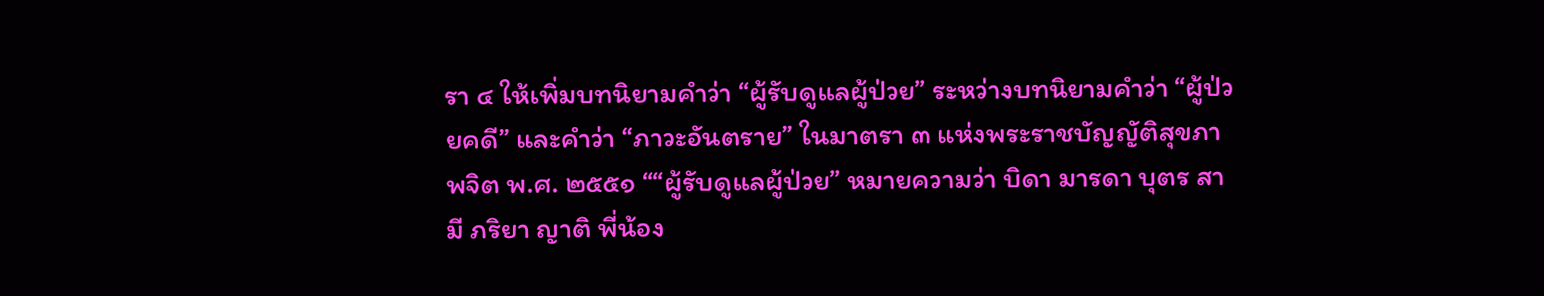รา ๔ ให้เพิ่มบทนิยามคำว่า “ผู้รับดูแลผู้ป่วย” ระหว่างบทนิยามคำว่า “ผู้ป่วยคดี” และคำว่า “ภาวะอันตราย” ในมาตรา ๓ แห่งพระราชบัญญัติสุขภาพจิต พ.ศ. ๒๕๕๑ ““ผู้รับดูแลผู้ป่วย” หมายความว่า บิดา มารดา บุตร สามี ภริยา ญาติ พี่น้อง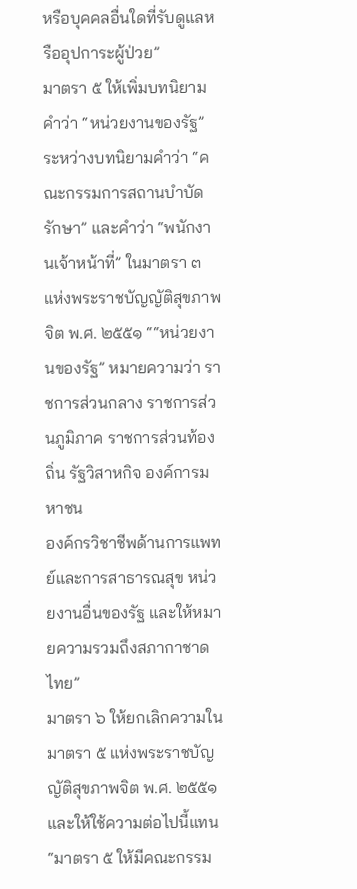หรือบุคคลอื่นใดที่รับดูแลหรืออุปการะผู้ป่วย”
มาตรา ๕ ให้เพิ่มบทนิยามคำว่า “หน่วยงานของรัฐ” ระหว่างบทนิยามคำว่า “คณะกรรมการสถานบำบัดรักษา” และคำว่า “พนักงานเจ้าหน้าที่” ในมาตรา ๓ แห่งพระราชบัญญัติสุขภาพจิต พ.ศ. ๒๕๕๑ ““หน่วยงานของรัฐ” หมายความว่า ราชการส่วนกลาง ราชการส่วนภูมิภาค ราชการส่วนท้องถิ่น รัฐวิสาหกิจ องค์การมหาชน
องค์กรวิชาชีพด้านการแพทย์และการสาธารณสุข หน่วยงานอื่นของรัฐ และให้หมายความรวมถึงสภากาชาดไทย”
มาตรา ๖ ให้ยกเลิกความในมาตรา ๕ แห่งพระราชบัญญัติสุขภาพจิต พ.ศ. ๒๕๕๑ และให้ใช้ความต่อไปนี้แทน “มาตรา ๕ ให้มีคณะกรรม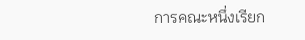การคณะหนึ่งเรียก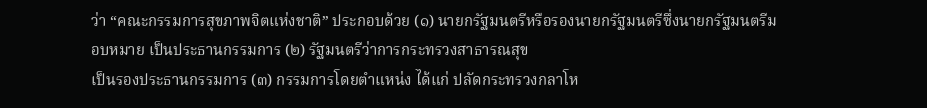ว่า “คณะกรรมการสุขภาพจิตแห่งชาติ” ประกอบด้วย (๑) นายกรัฐมนตรีหรือรองนายกรัฐมนตรีซึ่งนายกรัฐมนตรีมอบหมาย เป็นประธานกรรมการ (๒) รัฐมนตรีว่าการกระทรวงสาธารณสุข
เป็นรองประธานกรรมการ (๓) กรรมการโดยตำแหน่ง ได้แก่ ปลัดกระทรวงกลาโห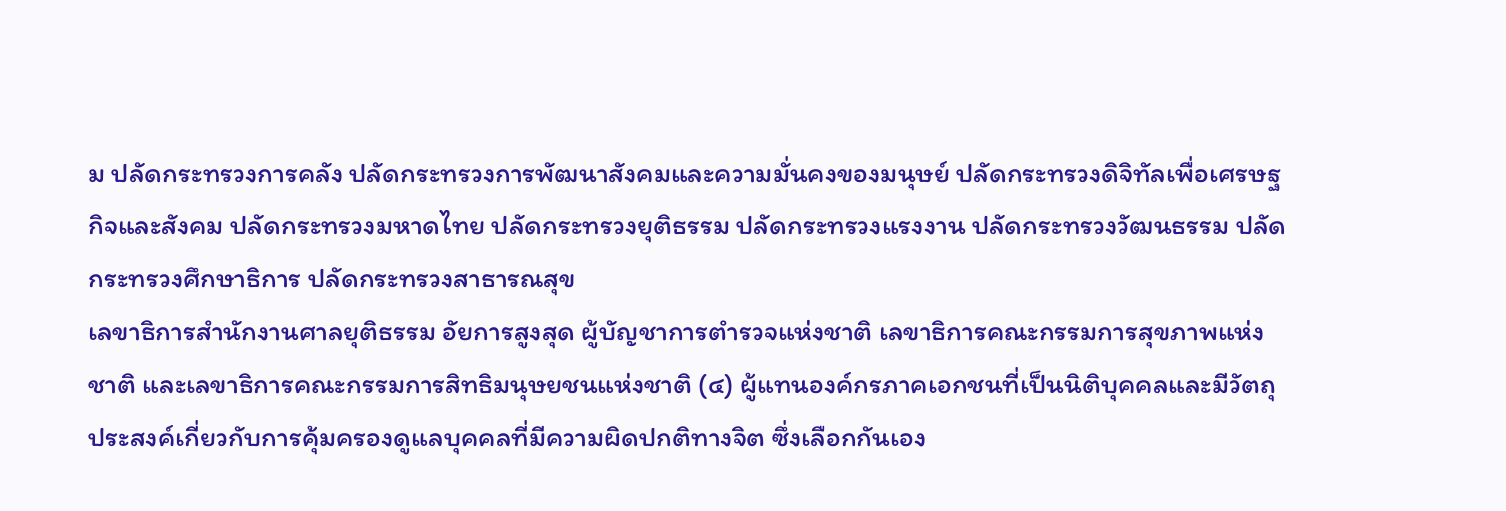ม ปลัดกระทรวงการคลัง ปลัดกระทรวงการพัฒนาสังคมและความมั่นคงของมนุษย์ ปลัดกระทรวงดิจิทัลเพื่อเศรษฐกิจและสังคม ปลัดกระทรวงมหาดไทย ปลัดกระทรวงยุติธรรม ปลัดกระทรวงแรงงาน ปลัดกระทรวงวัฒนธรรม ปลัดกระทรวงศึกษาธิการ ปลัดกระทรวงสาธารณสุข
เลขาธิการสำนักงานศาลยุติธรรม อัยการสูงสุด ผู้บัญชาการตำรวจแห่งชาติ เลขาธิการคณะกรรมการสุขภาพแห่งชาติ และเลขาธิการคณะกรรมการสิทธิมนุษยชนแห่งชาติ (๔) ผู้แทนองค์กรภาคเอกชนที่เป็นนิติบุคคลและมีวัตถุประสงค์เกี่ยวกับการคุ้มครองดูแลบุคคลที่มีความผิดปกติทางจิต ซึ่งเลือกกันเอง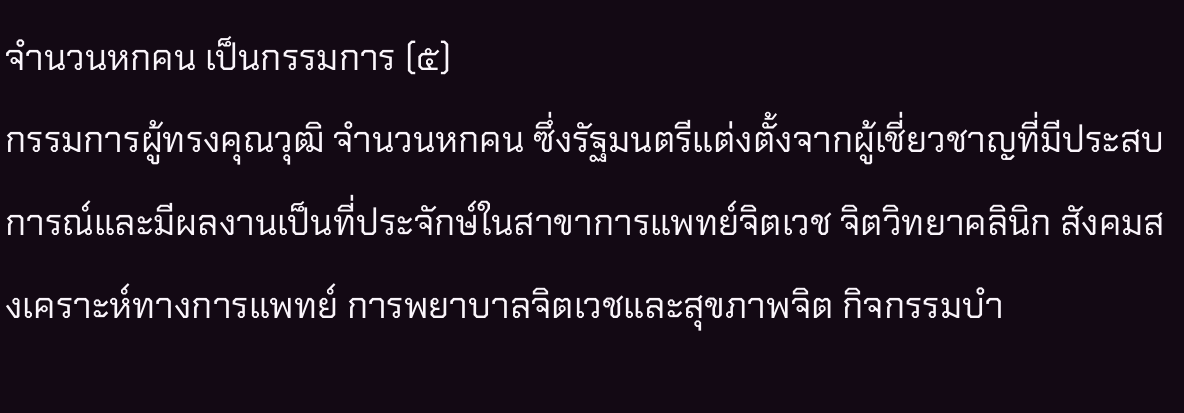จำนวนหกคน เป็นกรรมการ (๕)
กรรมการผู้ทรงคุณวุฒิ จำนวนหกคน ซึ่งรัฐมนตรีแต่งตั้งจากผู้เชี่ยวชาญที่มีประสบการณ์และมีผลงานเป็นที่ประจักษ์ในสาขาการแพทย์จิตเวช จิตวิทยาคลินิก สังคมสงเคราะห์ทางการแพทย์ การพยาบาลจิตเวชและสุขภาพจิต กิจกรรมบำ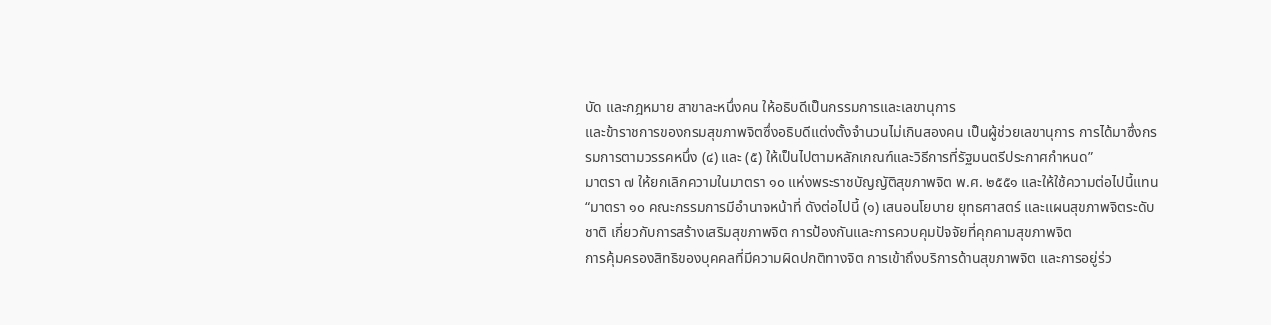บัด และกฎหมาย สาขาละหนึ่งคน ให้อธิบดีเป็นกรรมการและเลขานุการ
และข้าราชการของกรมสุขภาพจิตซึ่งอธิบดีแต่งตั้งจำนวนไม่เกินสองคน เป็นผู้ช่วยเลขานุการ การได้มาซึ่งกรรมการตามวรรคหนึ่ง (๔) และ (๕) ให้เป็นไปตามหลักเกณฑ์และวิธีการที่รัฐมนตรีประกาศกำหนด”
มาตรา ๗ ให้ยกเลิกความในมาตรา ๑๐ แห่งพระราชบัญญัติสุขภาพจิต พ.ศ. ๒๕๕๑ และให้ใช้ความต่อไปนี้แทน “มาตรา ๑๐ คณะกรรมการมีอำนาจหน้าที่ ดังต่อไปนี้ (๑) เสนอนโยบาย ยุทธศาสตร์ และแผนสุขภาพจิตระดับชาติ เกี่ยวกับการสร้างเสริมสุขภาพจิต การป้องกันและการควบคุมปัจจัยที่คุกคามสุขภาพจิต
การคุ้มครองสิทธิของบุคคลที่มีความผิดปกติทางจิต การเข้าถึงบริการด้านสุขภาพจิต และการอยู่ร่ว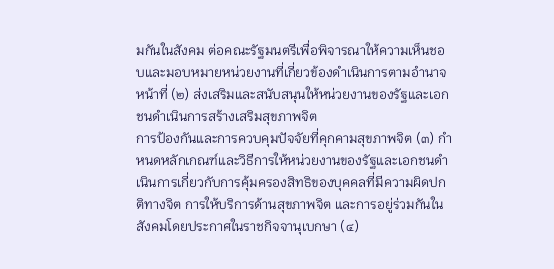มกันในสังคม ต่อคณะรัฐมนตรีเพื่อพิจารณาให้ความเห็นชอบและมอบหมายหน่วยงานที่เกี่ยวข้องดำเนินการตามอำนาจหน้าที่ (๒) ส่งเสริมและสนับสนุนให้หน่วยงานของรัฐและเอกชนดำเนินการสร้างเสริมสุขภาพจิต
การป้องกันและการควบคุมปัจจัยที่คุกคามสุขภาพจิต (๓) กำหนดหลักเกณฑ์และวิธีการให้หน่วยงานของรัฐและเอกชนดำเนินการเกี่ยวกับการคุ้มครองสิทธิของบุคคลที่มีความผิดปกติทางจิต การให้บริการด้านสุขภาพจิต และการอยู่ร่วมกันในสังคมโดยประกาศในราชกิจจานุเบกษา (๔)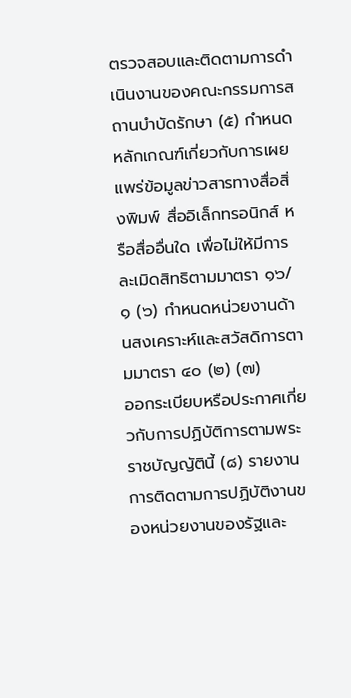ตรวจสอบและติดตามการดำเนินงานของคณะกรรมการสถานบำบัดรักษา (๕) กำหนดหลักเกณฑ์เกี่ยวกับการเผยแพร่ข้อมูลข่าวสารทางสื่อสิ่งพิมพ์ สื่ออิเล็กทรอนิกส์ หรือสื่ออื่นใด เพื่อไม่ให้มีการละเมิดสิทธิตามมาตรา ๑๖/๑ (๖) กำหนดหน่วยงานด้านสงเคราะห์และสวัสดิการตามมาตรา ๔๐ (๒) (๗)
ออกระเบียบหรือประกาศเกี่ยวกับการปฏิบัติการตามพระราชบัญญัตินี้ (๘) รายงานการติดตามการปฏิบัติงานของหน่วยงานของรัฐและ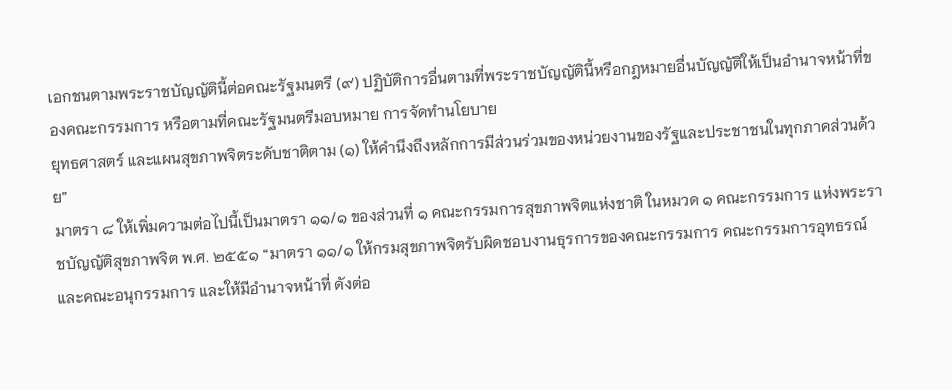เอกชนตามพระราชบัญญัตินี้ต่อคณะรัฐมนตรี (๙) ปฏิบัติการอื่นตามที่พระราชบัญญัตินี้หรือกฎหมายอื่นบัญญัติให้เป็นอำนาจหน้าที่ของคณะกรรมการ หรือตามที่คณะรัฐมนตรีมอบหมาย การจัดทำนโยบาย
ยุทธศาสตร์ และแผนสุขภาพจิตระดับชาติตาม (๑) ให้คำนึงถึงหลักการมีส่วนร่วมของหน่วยงานของรัฐและประชาชนในทุกภาคส่วนด้วย”
มาตรา ๘ ให้เพิ่มความต่อไปนี้เป็นมาตรา ๑๑/๑ ของส่วนที่ ๑ คณะกรรมการสุขภาพจิตแห่งชาติ ในหมวด ๑ คณะกรรมการ แห่งพระราชบัญญัติสุขภาพจิต พ.ศ. ๒๕๕๑ “มาตรา ๑๑/๑ ให้กรมสุขภาพจิตรับผิดชอบงานธุรการของคณะกรรมการ คณะกรรมการอุทธรณ์ และคณะอนุกรรมการ และให้มีอำนาจหน้าที่ ดังต่อ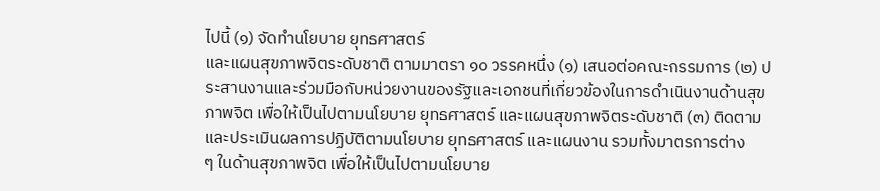ไปนี้ (๑) จัดทำนโยบาย ยุทธศาสตร์
และแผนสุขภาพจิตระดับชาติ ตามมาตรา ๑๐ วรรคหนึ่ง (๑) เสนอต่อคณะกรรมการ (๒) ประสานงานและร่วมมือกับหน่วยงานของรัฐและเอกชนที่เกี่ยวข้องในการดำเนินงานด้านสุขภาพจิต เพื่อให้เป็นไปตามนโยบาย ยุทธศาสตร์ และแผนสุขภาพจิตระดับชาติ (๓) ติดตามและประเมินผลการปฏิบัติตามนโยบาย ยุทธศาสตร์ และแผนงาน รวมทั้งมาตรการต่าง
ๆ ในด้านสุขภาพจิต เพื่อให้เป็นไปตามนโยบาย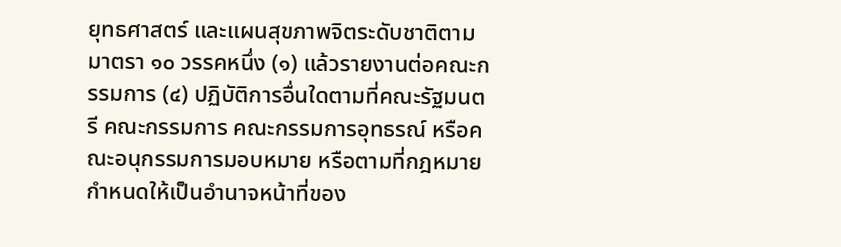ยุทธศาสตร์ และแผนสุขภาพจิตระดับชาติตามมาตรา ๑๐ วรรคหนึ่ง (๑) แล้วรายงานต่อคณะกรรมการ (๔) ปฏิบัติการอื่นใดตามที่คณะรัฐมนตรี คณะกรรมการ คณะกรรมการอุทธรณ์ หรือคณะอนุกรรมการมอบหมาย หรือตามที่กฎหมายกำหนดให้เป็นอำนาจหน้าที่ของ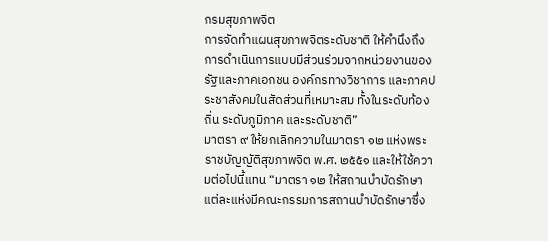กรมสุขภาพจิต
การจัดทำแผนสุขภาพจิตระดับชาติ ให้คำนึงถึงการดำเนินการแบบมีส่วนร่วมจากหน่วยงานของรัฐและภาคเอกชน องค์กรทางวิชาการ และภาคประชาสังคมในสัดส่วนที่เหมาะสม ทั้งในระดับท้องถิ่น ระดับภูมิภาค และระดับชาติ”
มาตรา ๙ ให้ยกเลิกความในมาตรา ๑๒ แห่งพระราชบัญญัติสุขภาพจิต พ.ศ. ๒๕๕๑ และให้ใช้ความต่อไปนี้แทน “มาตรา ๑๒ ให้สถานบำบัดรักษาแต่ละแห่งมีคณะกรรมการสถานบำบัดรักษาซึ่ง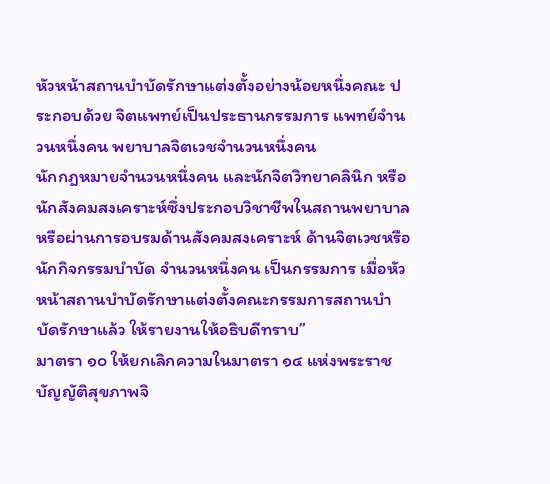หัวหน้าสถานบำบัดรักษาแต่งตั้งอย่างน้อยหนึ่งคณะ ประกอบด้วย จิตแพทย์เป็นประธานกรรมการ แพทย์จำนวนหนึ่งคน พยาบาลจิตเวชจำนวนหนึ่งคน
นักกฎหมายจำนวนหนึ่งคน และนักจิตวิทยาคลินิก หรือนักสังคมสงเคราะห์ซึ่งประกอบวิชาชีพในสถานพยาบาลหรือผ่านการอบรมด้านสังคมสงเคราะห์ ด้านจิตเวชหรือนักกิจกรรมบำบัด จำนวนหนึ่งคน เป็นกรรมการ เมื่อหัวหน้าสถานบำบัดรักษาแต่งตั้งคณะกรรมการสถานบำบัดรักษาแล้ว ให้รายงานให้อธิบดีทราบ”
มาตรา ๑๐ ให้ยกเลิกความในมาตรา ๑๔ แห่งพระราชบัญญัติสุขภาพจิ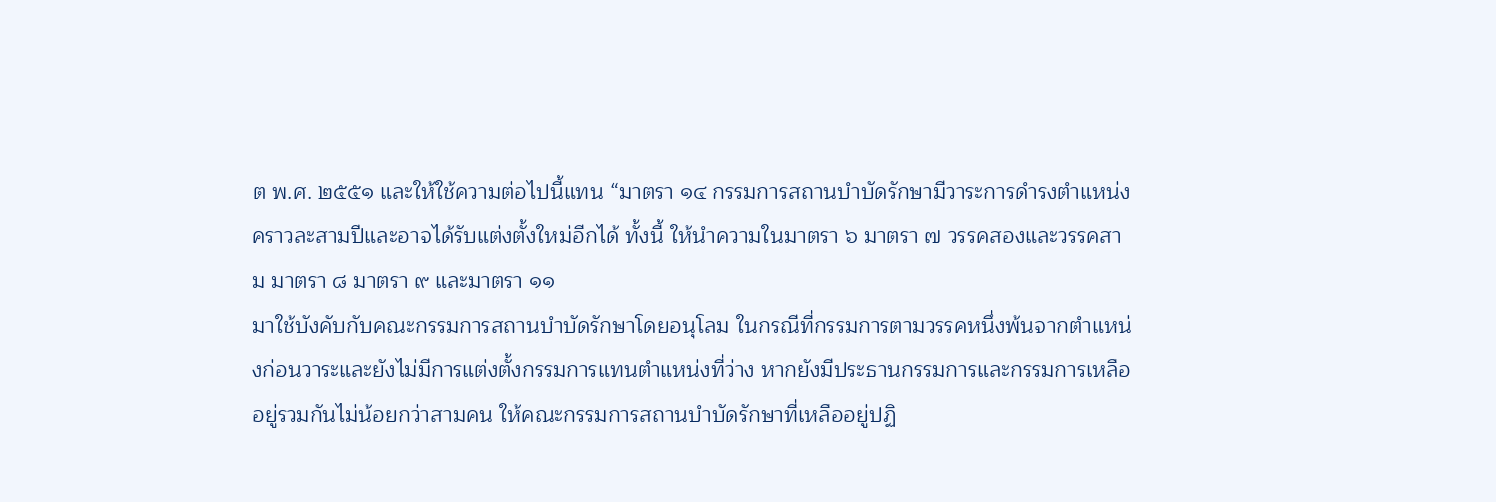ต พ.ศ. ๒๕๕๑ และให้ใช้ความต่อไปนี้แทน “มาตรา ๑๔ กรรมการสถานบำบัดรักษามีวาระการดำรงตำแหน่งคราวละสามปีและอาจได้รับแต่งตั้งใหม่อีกได้ ทั้งนี้ ให้นำความในมาตรา ๖ มาตรา ๗ วรรคสองและวรรคสาม มาตรา ๘ มาตรา ๙ และมาตรา ๑๑
มาใช้บังคับกับคณะกรรมการสถานบำบัดรักษาโดยอนุโลม ในกรณีที่กรรมการตามวรรคหนึ่งพ้นจากตำแหน่งก่อนวาระและยังไม่มีการแต่งตั้งกรรมการแทนตำแหน่งที่ว่าง หากยังมีประธานกรรมการและกรรมการเหลืออยู่รวมกันไม่น้อยกว่าสามคน ให้คณะกรรมการสถานบำบัดรักษาที่เหลืออยู่ปฏิ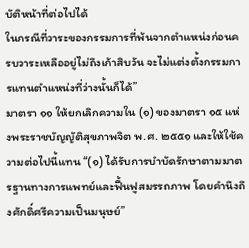บัติหน้าที่ต่อไปได้
ในกรณีที่วาระของกรรมการที่พ้นจากตำแหน่งก่อนครบวาระเหลืออยู่ไม่ถึงเก้าสิบวัน จะไม่แต่งตั้งกรรมการแทนตำแหน่งที่ว่างนั้นก็ได้”
มาตรา ๑๑ ให้ยกเลิกความใน (๑) ของมาตรา ๑๕ แห่งพระราชบัญญัติสุขภาพจิต พ.ศ. ๒๕๕๑ และให้ใช้ความต่อไปนี้แทน “(๑) ได้รับการบำบัดรักษาตามมาตรฐานทางการแพทย์และฟื้นฟูสมรรถภาพ โดยคำนึงถึงศักดิ์ศรีความเป็นมนุษย์”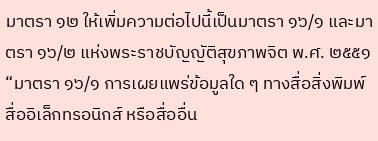มาตรา ๑๒ ให้เพิ่มความต่อไปนี้เป็นมาตรา ๑๖/๑ และมาตรา ๑๖/๒ แห่งพระราชบัญญัติสุขภาพจิต พ.ศ. ๒๕๕๑ “มาตรา ๑๖/๑ การเผยแพร่ข้อมูลใด ๆ ทางสื่อสิ่งพิมพ์ สื่ออิเล็กทรอนิกส์ หรือสื่ออื่น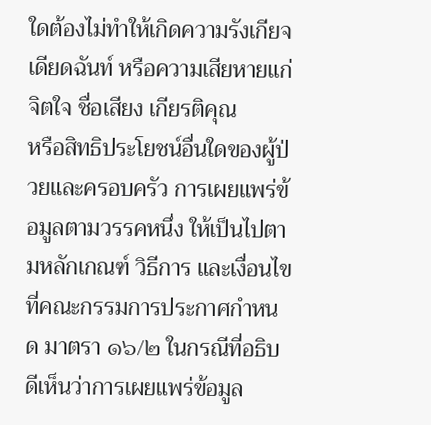ใดต้องไม่ทำให้เกิดความรังเกียจเดียดฉันท์ หรือความเสียหายแก่จิตใจ ชื่อเสียง เกียรติคุณ
หรือสิทธิประโยชน์อื่นใดของผู้ป่วยและครอบครัว การเผยแพร่ข้อมูลตามวรรคหนึ่ง ให้เป็นไปตามหลักเกณฑ์ วิธีการ และเงื่อนไขที่คณะกรรมการประกาศกำหนด มาตรา ๑๖/๒ ในกรณีที่อธิบดีเห็นว่าการเผยแพร่ข้อมูล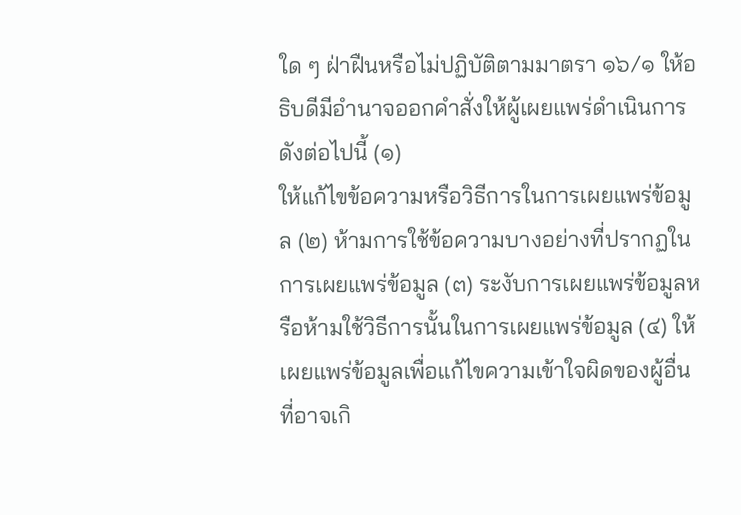ใด ๆ ฝ่าฝืนหรือไม่ปฏิบัติตามมาตรา ๑๖/๑ ให้อธิบดีมีอำนาจออกคำสั่งให้ผู้เผยแพร่ดำเนินการ ดังต่อไปนี้ (๑)
ให้แก้ไขข้อความหรือวิธีการในการเผยแพร่ข้อมูล (๒) ห้ามการใช้ข้อความบางอย่างที่ปรากฏในการเผยแพร่ข้อมูล (๓) ระงับการเผยแพร่ข้อมูลหรือห้ามใช้วิธีการนั้นในการเผยแพร่ข้อมูล (๔) ให้เผยแพร่ข้อมูลเพื่อแก้ไขความเข้าใจผิดของผู้อื่นที่อาจเกิ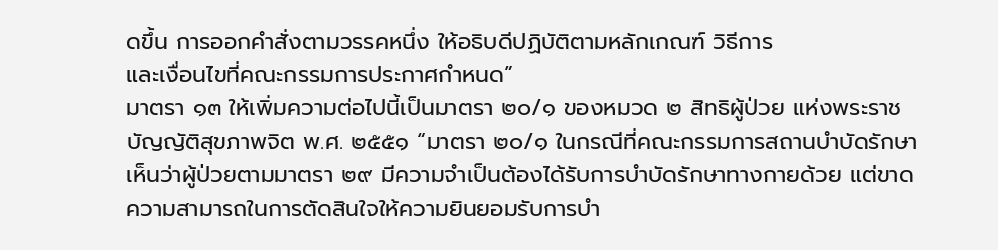ดขึ้น การออกคำสั่งตามวรรคหนึ่ง ให้อธิบดีปฏิบัติตามหลักเกณฑ์ วิธีการ
และเงื่อนไขที่คณะกรรมการประกาศกำหนด”
มาตรา ๑๓ ให้เพิ่มความต่อไปนี้เป็นมาตรา ๒๐/๑ ของหมวด ๒ สิทธิผู้ป่วย แห่งพระราชบัญญัติสุขภาพจิต พ.ศ. ๒๕๕๑ “มาตรา ๒๐/๑ ในกรณีที่คณะกรรมการสถานบำบัดรักษาเห็นว่าผู้ป่วยตามมาตรา ๒๙ มีความจำเป็นต้องได้รับการบำบัดรักษาทางกายด้วย แต่ขาดความสามารถในการตัดสินใจให้ความยินยอมรับการบำ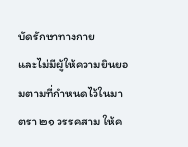บัดรักษาทางกาย
และไม่มีผู้ให้ความยินยอมตามที่กำหนดไว้ในมาตรา ๒๑ วรรคสาม ให้ค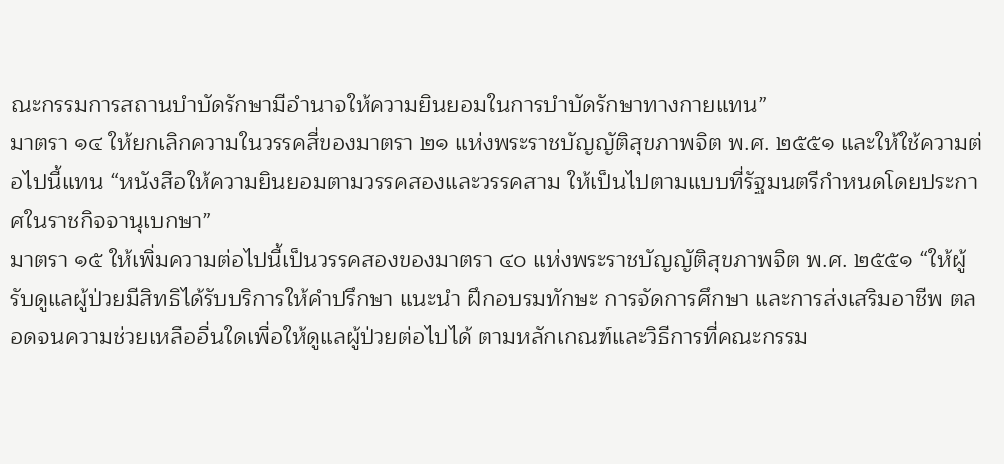ณะกรรมการสถานบำบัดรักษามีอำนาจให้ความยินยอมในการบำบัดรักษาทางกายแทน”
มาตรา ๑๔ ให้ยกเลิกความในวรรคสี่ของมาตรา ๒๑ แห่งพระราชบัญญัติสุขภาพจิต พ.ศ. ๒๕๕๑ และให้ใช้ความต่อไปนี้แทน “หนังสือให้ความยินยอมตามวรรคสองและวรรคสาม ให้เป็นไปตามแบบที่รัฐมนตรีกำหนดโดยประกาศในราชกิจจานุเบกษา”
มาตรา ๑๕ ให้เพิ่มความต่อไปนี้เป็นวรรคสองของมาตรา ๔๐ แห่งพระราชบัญญัติสุขภาพจิต พ.ศ. ๒๕๕๑ “ให้ผู้รับดูแลผู้ป่วยมีสิทธิได้รับบริการให้คำปรึกษา แนะนำ ฝึกอบรมทักษะ การจัดการศึกษา และการส่งเสริมอาชีพ ตลอดจนความช่วยเหลืออื่นใดเพื่อให้ดูแลผู้ป่วยต่อไปได้ ตามหลักเกณฑ์และวิธีการที่คณะกรรม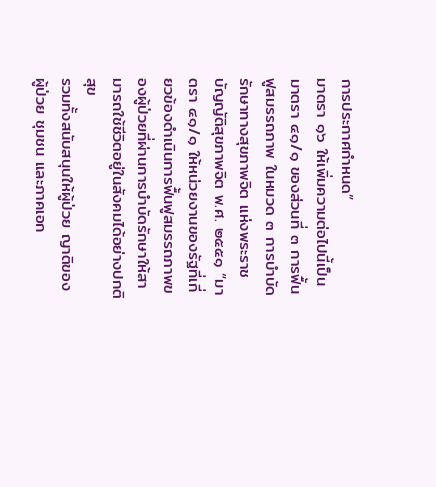การประกาศกำหนด”
มาตรา ๑๖ ให้เพิ่มความต่อไปนี้เป็นมาตรา ๔๑/๑ ของส่วนที่ ๓ การฟื้นฟูสมรรถภาพ ในหมวด ๓ การบำบัดรักษาทางสุขภาพจิต แห่งพระราชบัญญัติสุขภาพจิต พ.ศ. ๒๕๕๑ “มาตรา ๔๑/๑ ให้หน่วยงานของรัฐที่เกี่ยวข้องดำเนินการฟื้นฟูสมรรถภาพของผู้ป่วยที่ผ่านการบำบัดรักษาให้สามารถใช้ชีวิตอยู่ในสังคมได้อย่างปกติสุข
รวมทั้งสนับสนุนให้ผู้ป่วย ญาติของผู้ป่วย ชุมชน และภาคเอก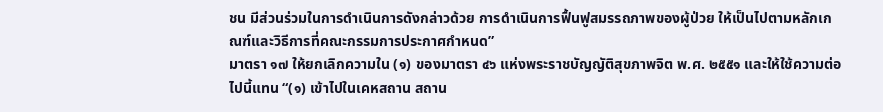ชน มีส่วนร่วมในการดำเนินการดังกล่าวด้วย การดำเนินการฟื้นฟูสมรรถภาพของผู้ป่วย ให้เป็นไปตามหลักเกณฑ์และวิธีการที่คณะกรรมการประกาศกำหนด”
มาตรา ๑๗ ให้ยกเลิกความใน (๑) ของมาตรา ๔๖ แห่งพระราชบัญญัติสุขภาพจิต พ.ศ. ๒๕๕๑ และให้ใช้ความต่อไปนี้แทน “(๑) เข้าไปในเคหสถาน สถาน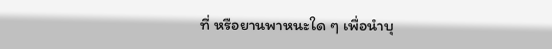ที่ หรือยานพาหนะใด ๆ เพื่อนำบุ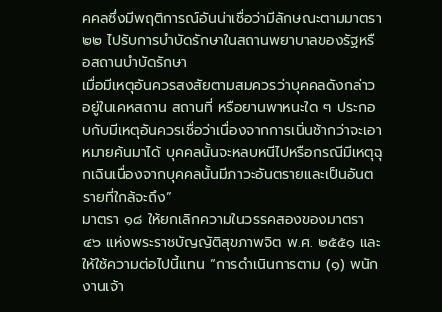คคลซึ่งมีพฤติการณ์อันน่าเชื่อว่ามีลักษณะตามมาตรา ๒๒ ไปรับการบำบัดรักษาในสถานพยาบาลของรัฐหรือสถานบำบัดรักษา
เมื่อมีเหตุอันควรสงสัยตามสมควรว่าบุคคลดังกล่าวอยู่ในเคหสถาน สถานที่ หรือยานพาหนะใด ๆ ประกอบกับมีเหตุอันควรเชื่อว่าเนื่องจากการเนิ่นช้ากว่าจะเอาหมายค้นมาได้ บุคคลนั้นจะหลบหนีไปหรือกรณีมีเหตุฉุกเฉินเนื่องจากบุคคลนั้นมีภาวะอันตรายและเป็นอันตรายที่ใกล้จะถึง”
มาตรา ๑๘ ให้ยกเลิกความในวรรคสองของมาตรา ๔๖ แห่งพระราชบัญญัติสุขภาพจิต พ.ศ. ๒๕๕๑ และให้ใช้ความต่อไปนี้แทน “การดำเนินการตาม (๑) พนักงานเจ้า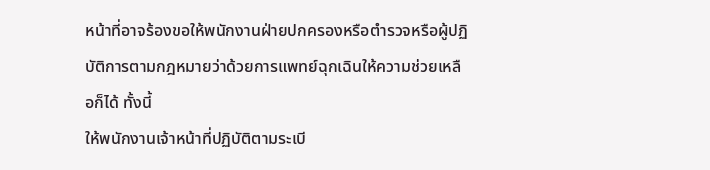หน้าที่อาจร้องขอให้พนักงานฝ่ายปกครองหรือตำรวจหรือผู้ปฏิบัติการตามกฎหมายว่าด้วยการแพทย์ฉุกเฉินให้ความช่วยเหลือก็ได้ ทั้งนี้
ให้พนักงานเจ้าหน้าที่ปฏิบัติตามระเบี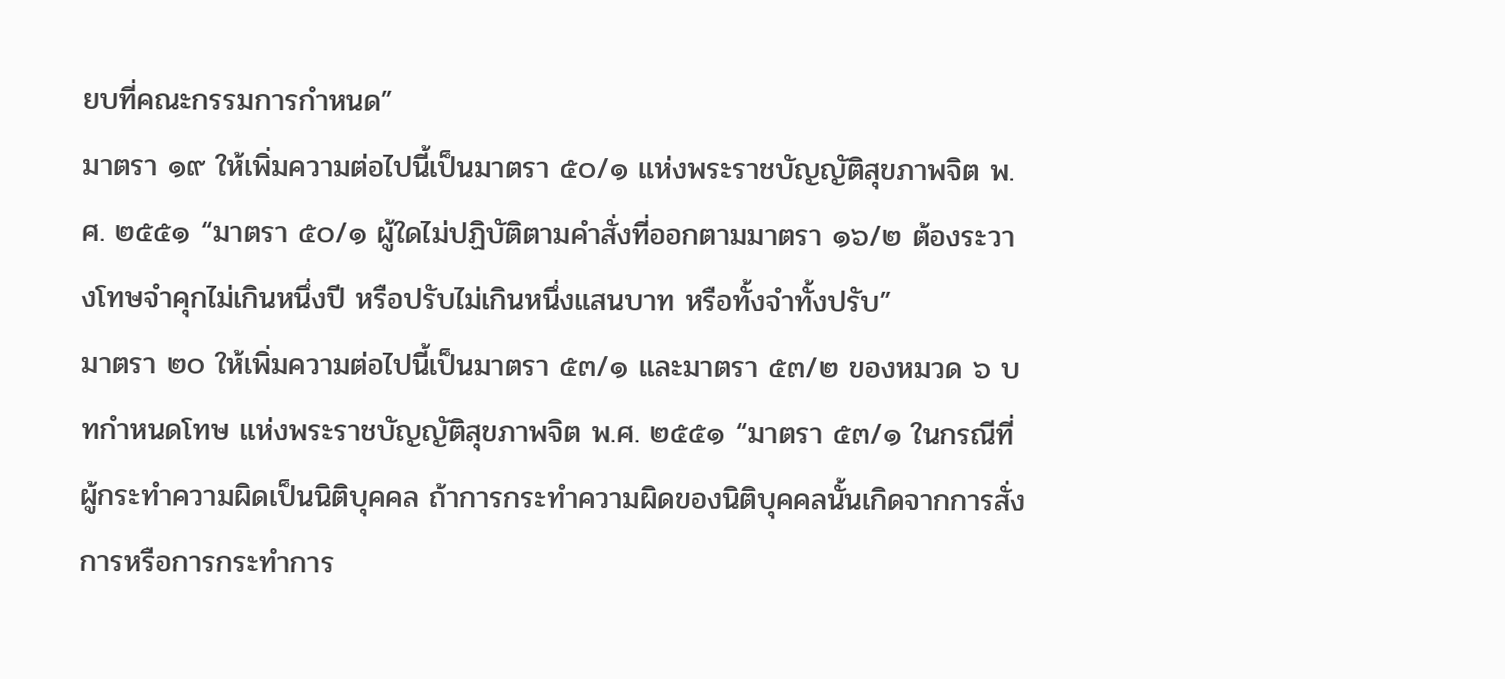ยบที่คณะกรรมการกำหนด”
มาตรา ๑๙ ให้เพิ่มความต่อไปนี้เป็นมาตรา ๕๐/๑ แห่งพระราชบัญญัติสุขภาพจิต พ.ศ. ๒๕๕๑ “มาตรา ๕๐/๑ ผู้ใดไม่ปฏิบัติตามคำสั่งที่ออกตามมาตรา ๑๖/๒ ต้องระวางโทษจำคุกไม่เกินหนึ่งปี หรือปรับไม่เกินหนึ่งแสนบาท หรือทั้งจำทั้งปรับ”
มาตรา ๒๐ ให้เพิ่มความต่อไปนี้เป็นมาตรา ๕๓/๑ และมาตรา ๕๓/๒ ของหมวด ๖ บทกำหนดโทษ แห่งพระราชบัญญัติสุขภาพจิต พ.ศ. ๒๕๕๑ “มาตรา ๕๓/๑ ในกรณีที่ผู้กระทำความผิดเป็นนิติบุคคล ถ้าการกระทำความผิดของนิติบุคคลนั้นเกิดจากการสั่งการหรือการกระทำการ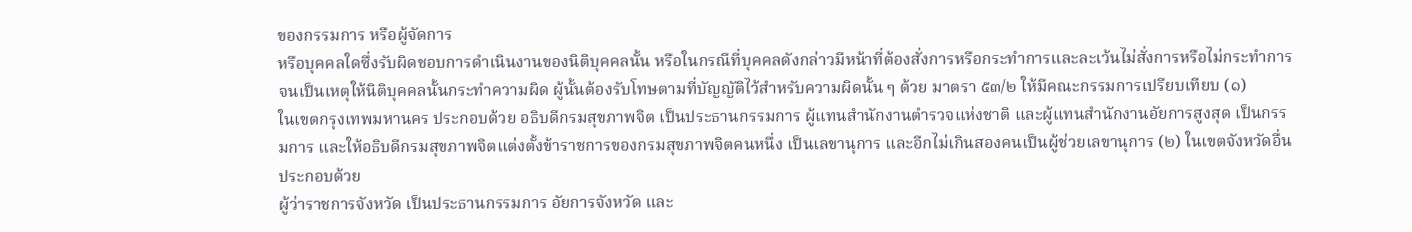ของกรรมการ หรือผู้จัดการ
หรือบุคคลใดซึ่งรับผิดชอบการดำเนินงานของนิติบุคคลนั้น หรือในกรณีที่บุคคลดังกล่าวมีหน้าที่ต้องสั่งการหรือกระทำการและละเว้นไม่สั่งการหรือไม่กระทำการจนเป็นเหตุให้นิติบุคคลนั้นกระทำความผิด ผู้นั้นต้องรับโทษตามที่บัญญัติไว้สำหรับความผิดนั้น ๆ ด้วย มาตรา ๕๓/๒ ให้มีคณะกรรมการเปรียบเทียบ (๑)
ในเขตกรุงเทพมหานคร ประกอบด้วย อธิบดีกรมสุขภาพจิต เป็นประธานกรรมการ ผู้แทนสำนักงานตำรวจแห่งชาติ และผู้แทนสำนักงานอัยการสูงสุด เป็นกรรมการ และให้อธิบดีกรมสุขภาพจิตแต่งตั้งข้าราชการของกรมสุขภาพจิตคนหนึ่ง เป็นเลขานุการ และอีกไม่เกินสองคนเป็นผู้ช่วยเลขานุการ (๒) ในเขตจังหวัดอื่น ประกอบด้วย
ผู้ว่าราชการจังหวัด เป็นประธานกรรมการ อัยการจังหวัด และ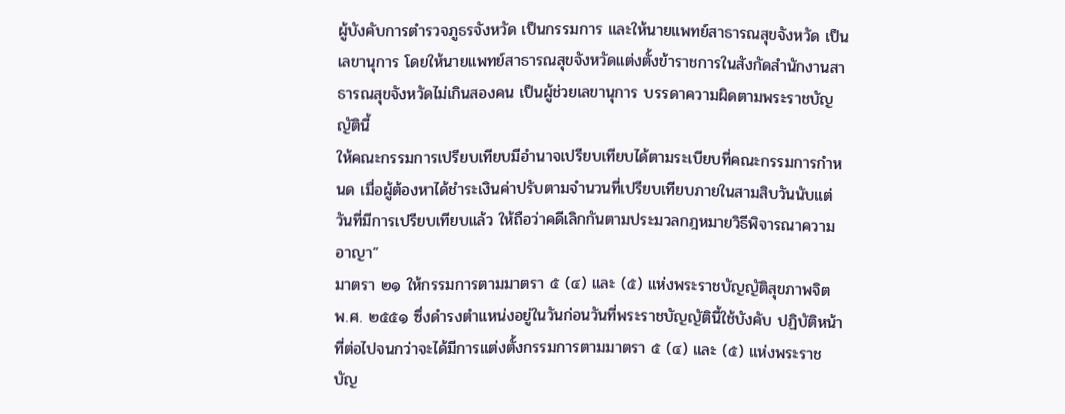ผู้บังคับการตำรวจภูธรจังหวัด เป็นกรรมการ และให้นายแพทย์สาธารณสุขจังหวัด เป็นเลขานุการ โดยให้นายแพทย์สาธารณสุขจังหวัดแต่งตั้งข้าราชการในสังกัดสำนักงานสาธารณสุขจังหวัดไม่เกินสองคน เป็นผู้ช่วยเลขานุการ บรรดาความผิดตามพระราชบัญญัตินี้
ให้คณะกรรมการเปรียบเทียบมีอำนาจเปรียบเทียบได้ตามระเบียบที่คณะกรรมการกำหนด เมื่อผู้ต้องหาได้ชำระเงินค่าปรับตามจำนวนที่เปรียบเทียบภายในสามสิบวันนับแต่วันที่มีการเปรียบเทียบแล้ว ให้ถือว่าคดีเลิกกันตามประมวลกฎหมายวิธีพิจารณาความอาญา”
มาตรา ๒๑ ให้กรรมการตามมาตรา ๕ (๔) และ (๕) แห่งพระราชบัญญัติสุขภาพจิต พ.ศ. ๒๕๕๑ ซึ่งดำรงตำแหน่งอยู่ในวันก่อนวันที่พระราชบัญญัตินี้ใช้บังคับ ปฏิบัติหน้าที่ต่อไปจนกว่าจะได้มีการแต่งตั้งกรรมการตามมาตรา ๕ (๔) และ (๕) แห่งพระราชบัญ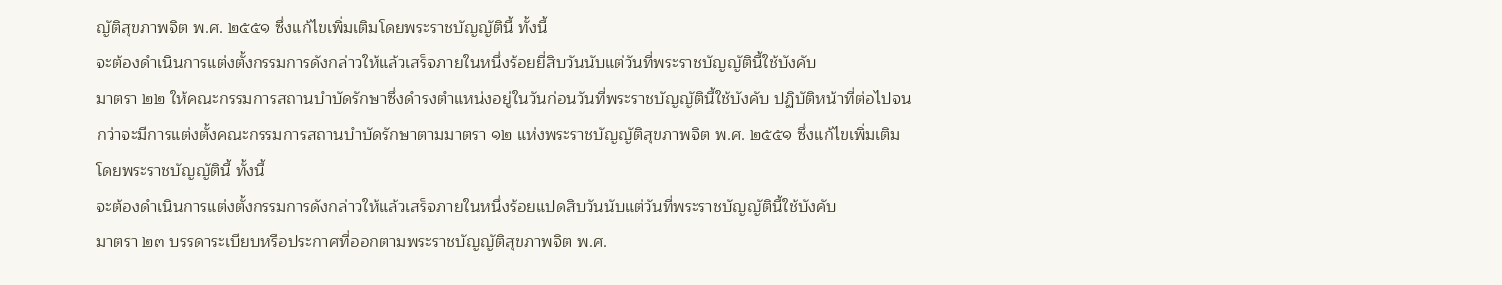ญัติสุขภาพจิต พ.ศ. ๒๕๕๑ ซึ่งแก้ไขเพิ่มเติมโดยพระราชบัญญัตินี้ ทั้งนี้
จะต้องดำเนินการแต่งตั้งกรรมการดังกล่าวให้แล้วเสร็จภายในหนึ่งร้อยยี่สิบวันนับแต่วันที่พระราชบัญญัตินี้ใช้บังคับ
มาตรา ๒๒ ให้คณะกรรมการสถานบำบัดรักษาซึ่งดำรงตำแหน่งอยู่ในวันก่อนวันที่พระราชบัญญัตินี้ใช้บังคับ ปฏิบัติหน้าที่ต่อไปจนกว่าจะมีการแต่งตั้งคณะกรรมการสถานบำบัดรักษาตามมาตรา ๑๒ แห่งพระราชบัญญัติสุขภาพจิต พ.ศ. ๒๕๕๑ ซึ่งแก้ไขเพิ่มเติมโดยพระราชบัญญัตินี้ ทั้งนี้
จะต้องดำเนินการแต่งตั้งกรรมการดังกล่าวให้แล้วเสร็จภายในหนึ่งร้อยแปดสิบวันนับแต่วันที่พระราชบัญญัตินี้ใช้บังคับ
มาตรา ๒๓ บรรดาระเบียบหรือประกาศที่ออกตามพระราชบัญญัติสุขภาพจิต พ.ศ.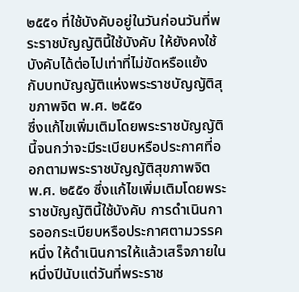๒๕๕๑ ที่ใช้บังคับอยู่ในวันก่อนวันที่พระราชบัญญัตินี้ใช้บังคับ ให้ยังคงใช้บังคับได้ต่อไปเท่าที่ไม่ขัดหรือแย้งกับบทบัญญัติแห่งพระราชบัญญัติสุขภาพจิต พ.ศ. ๒๕๕๑
ซึ่งแก้ไขเพิ่มเติมโดยพระราชบัญญัตินี้จนกว่าจะมีระเบียบหรือประกาศที่ออกตามพระราชบัญญัติสุขภาพจิต พ.ศ. ๒๕๕๑ ซึ่งแก้ไขเพิ่มเติมโดยพระราชบัญญัตินี้ใช้บังคับ การดำเนินการออกระเบียบหรือประกาศตามวรรคหนึ่ง ให้ดำเนินการให้แล้วเสร็จภายในหนึ่งปีนับแต่วันที่พระราช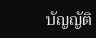บัญญัติ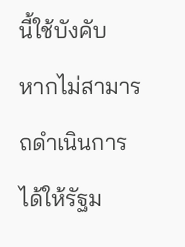นี้ใช้บังคับ
หากไม่สามารถดำเนินการได้ให้รัฐม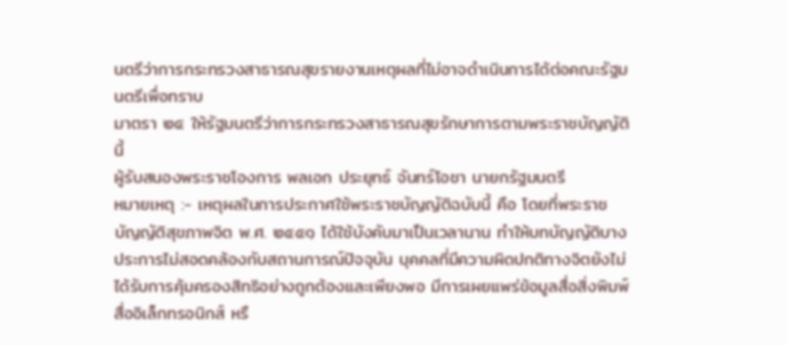นตรีว่าการกระทรวงสาธารณสุขรายงานเหตุผลที่ไม่อาจดำเนินการได้ต่อคณะรัฐมนตรีเพื่อทราบ
มาตรา ๒๔ ให้รัฐมนตรีว่าการกระทรวงสาธารณสุขรักษาการตามพระราชบัญญัตินี้
ผู้รับสนองพระราชโองการ พลเอก ประยุทธ์ จันทร์โอชา นายกรัฐมนตรี
หมายเหตุ :- เหตุผลในการประกาศใช้พระราชบัญญัติฉบับนี้ คือ โดยที่พระราชบัญญัติสุขภาพจิต พ.ศ. ๒๕๕๑ ได้ใช้บังคับมาเป็นเวลานาน ทำให้บทบัญญัติบางประการไม่สอดคล้องกับสถานการณ์ปัจจุบัน บุคคลที่มีความผิดปกติทางจิตยังไม่ได้รับการคุ้มครองสิทธิอย่างถูกต้องและเพียงพอ มีการเผยแพร่ข้อมูลสื่อสิ่งพิมพ์
สื่ออิเล็กทรอนิกส์ หรื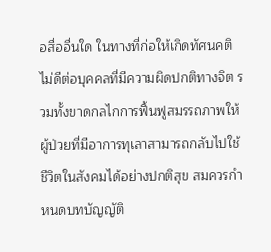อสื่ออื่นใด ในทางที่ก่อให้เกิดทัศนคติไม่ดีต่อบุคคลที่มีความผิดปกติทางจิต รวมทั้งขาดกลไกการฟื้นฟูสมรรถภาพให้ผู้ป่วยที่มีอาการทุเลาสามารถกลับไปใช้ชีวิตในสังคมได้อย่างปกติสุข สมควรกำหนดบทบัญญัติ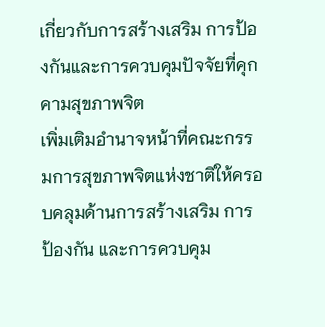เกี่ยวกับการสร้างเสริม การป้องกันและการควบคุมปัจจัยที่คุกคามสุขภาพจิต
เพิ่มเติมอำนาจหน้าที่คณะกรรมการสุขภาพจิตแห่งชาติให้ครอบคลุมด้านการสร้างเสริม การป้องกัน และการควบคุม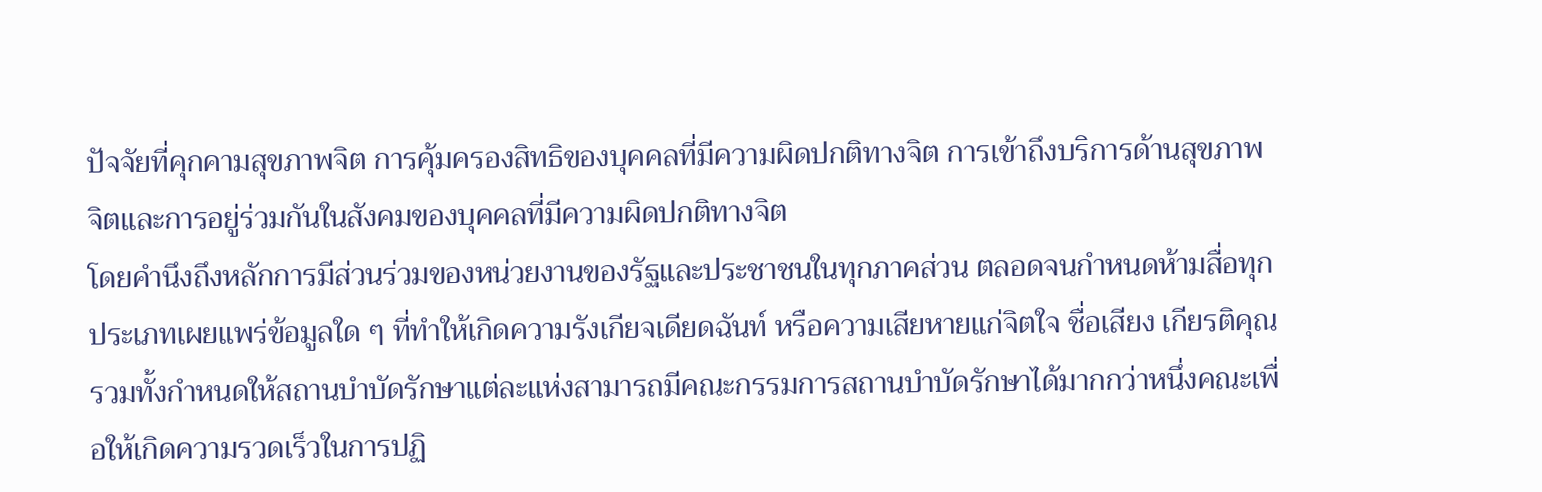ปัจจัยที่คุกคามสุขภาพจิต การคุ้มครองสิทธิของบุคคลที่มีความผิดปกติทางจิต การเข้าถึงบริการด้านสุขภาพจิตและการอยู่ร่วมกันในสังคมของบุคคลที่มีความผิดปกติทางจิต
โดยคำนึงถึงหลักการมีส่วนร่วมของหน่วยงานของรัฐและประชาชนในทุกภาคส่วน ตลอดจนกำหนดห้ามสื่อทุกประเภทเผยแพร่ข้อมูลใด ๆ ที่ทำให้เกิดความรังเกียจเดียดฉันท์ หรือความเสียหายแก่จิตใจ ชื่อเสียง เกียรติคุณ
รวมทั้งกำหนดให้สถานบำบัดรักษาแต่ละแห่งสามารถมีคณะกรรมการสถานบำบัดรักษาได้มากกว่าหนึ่งคณะเพื่อให้เกิดความรวดเร็วในการปฏิ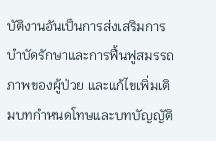บัติงานอันเป็นการส่งเสริมการบำบัดรักษาและการฟื้นฟูสมรรถภาพของผู้ป่วย และแก้ไขเพิ่มเติมบทกำหนดโทษและบทบัญญัติ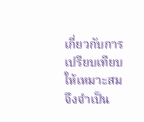เกี่ยวกับการเปรียบเทียบให้เหมาะสม จึงจำเป็น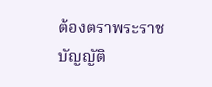ต้องตราพระราชบัญญัติ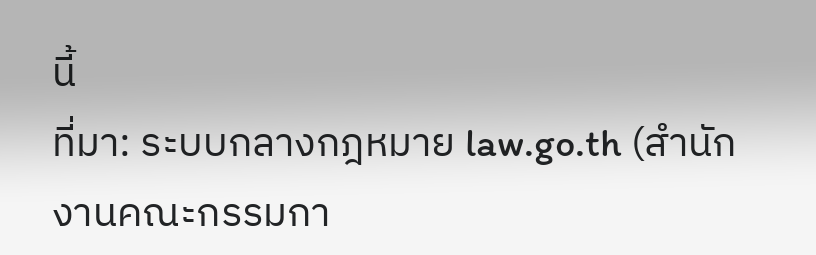นี้
ที่มา: ระบบกลางกฎหมาย law.go.th (สำนักงานคณะกรรมกา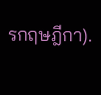รกฤษฎีกา).